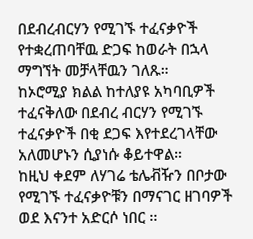በደብረብርሃን የሚገኙ ተፈናቃዮች የተቋረጠባቸዉ ድጋፍ ከወራት በኋላ ማግኘት መቻላቸዉን ገለጹ።
ከኦሮሚያ ክልል ከተለያዩ አካባቢዎች ተፈናቅለው በደብረ ብርሃን የሚገኙ ተፈናቃዮች በቂ ደጋፍ እየተደረገላቸው አለመሆኑን ሲያነሱ ቆይተዋል።
ከዚህ ቀደም ለሃገሬ ቴሌቭዥን በቦታው የሚገኙ ተፈናቃዮቹን በማናገር ዘገባዎች ወደ እናንተ አድርሶ ነበር ፡፡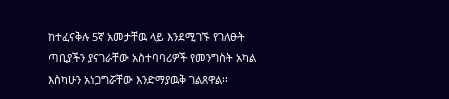ከተፈናቅሉ 5ኛ አመታቸዉ ላይ እንደሚገኙ የገለፁት ጣቢያችን ያናገራቸው አስተባባሪዎች የመንግስት አካል እስካሁን አነጋግሯቸው እንድማያዉቅ ገልጸዋል፡፡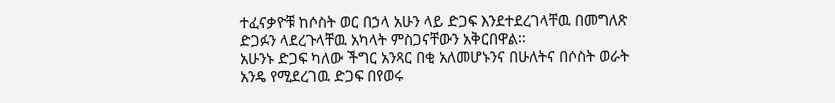ተፈናቃዮቹ ከሶስት ወር በኃላ አሁን ላይ ድጋፍ እንደተደረገላቸዉ በመግለጽ ድጋፉን ላደረጉላቸዉ አካላት ምስጋናቸውን አቅርበዋል፡፡
አሁንኑ ድጋፍ ካለው ችግር አንጻር በቂ አለመሆኑንና በሁለትና በሶስት ወራት አንዴ የሚደረገዉ ድጋፍ በየወሩ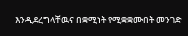እንዲደረግላቸዉና በቋሚነት የሚቋቋሙበት መንገድ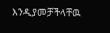እንዲያመቻችላቸዉ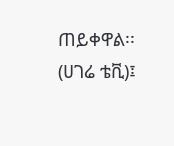ጠይቀዋል፡፡
(ሀገሬ ቴቪ)፤